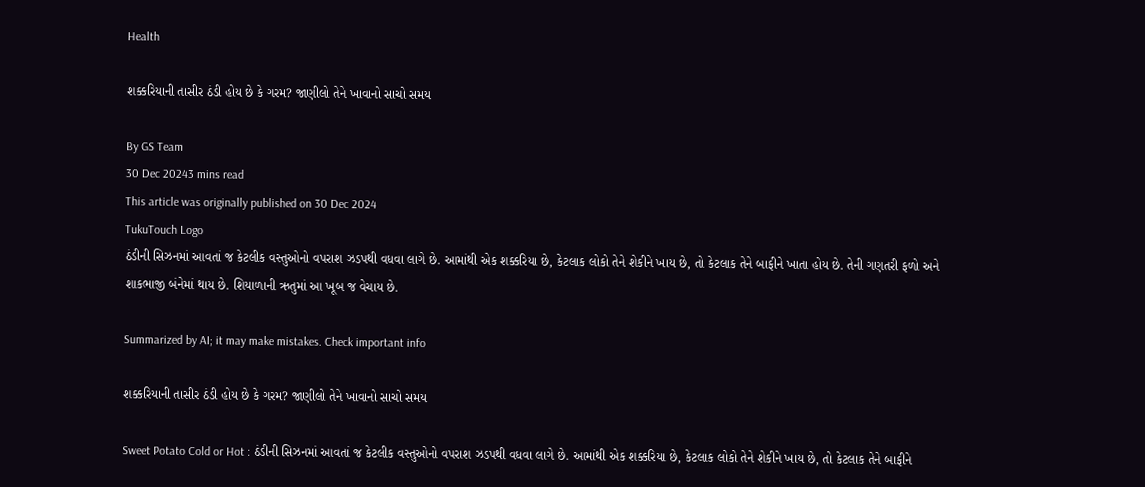Health

શક્કરિયાની તાસીર ઠંડી હોય છે કે ગરમ? જાણીલો તેને ખાવાનો સાચો સમય

By GS Team
30 Dec 20243 mins read
This article was originally published on 30 Dec 2024
TukuTouch Logo
ઠંડીની સિઝનમાં આવતાં જ કેટલીક વસ્તુઓનો વપરાશ ઝડપથી વધવા લાગે છે. આમાંથી એક શક્કરિયા છે, કેટલાક લોકો તેને શેકીને ખાય છે, તો કેટલાક તેને બાફીને ખાતા હોય છે. તેની ગણતરી ફળો અને શાકભાજી બંનેમાં થાય છે. શિયાળાની ઋતુમાં આ ખૂબ જ વેચાય છે.

Summarized by AI; it may make mistakes. Check important info

શક્કરિયાની તાસીર ઠંડી હોય છે કે ગરમ? જાણીલો તેને ખાવાનો સાચો સમય

Sweet Potato Cold or Hot : ઠંડીની સિઝનમાં આવતાં જ કેટલીક વસ્તુઓનો વપરાશ ઝડપથી વધવા લાગે છે. આમાંથી એક શક્કરિયા છે, કેટલાક લોકો તેને શેકીને ખાય છે, તો કેટલાક તેને બાફીને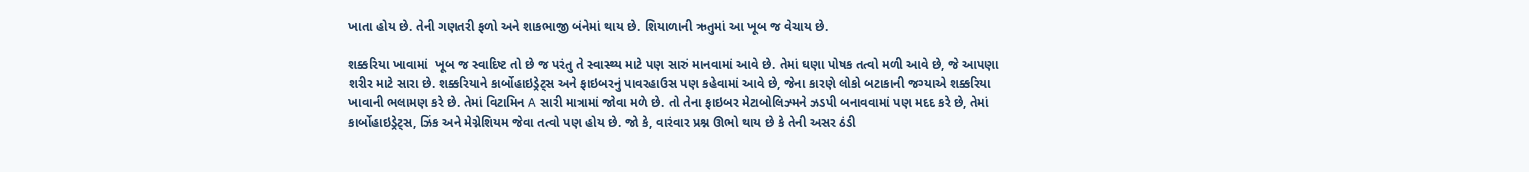ખાતા હોય છે. તેની ગણતરી ફળો અને શાકભાજી બંનેમાં થાય છે. શિયાળાની ઋતુમાં આ ખૂબ જ વેચાય છે.

શક્કરિયા ખાવામાં  ખૂબ જ સ્વાદિષ્ટ તો છે જ પરંતુ તે સ્વાસ્થ્ય માટે પણ સારું માનવામાં આવે છે. તેમાં ઘણા પોષક તત્વો મળી આવે છે, જે આપણા શરીર માટે સારા છે. શક્કરિયાને કાર્બોહાઇડ્રેટ્સ અને ફાઇબરનું પાવરહાઉસ પણ કહેવામાં આવે છે, જેના કારણે લોકો બટાકાની જગ્યાએ શક્કરિયા ખાવાની ભલામણ કરે છે. તેમાં વિટામિન A સારી માત્રામાં જોવા મળે છે. તો તેના ફાઇબર મેટાબોલિઝ્મને ઝડપી બનાવવામાં પણ મદદ કરે છે, તેમાં કાર્બોહાઇડ્રેટ્સ, ઝિંક અને મેગ્નેશિયમ જેવા તત્વો પણ હોય છે. જો કે, વારંવાર પ્રશ્ન ઊભો થાય છે કે તેની અસર ઠંડી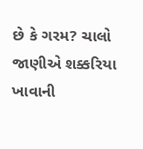છે કે ગરમ? ચાલો જાણીએ શક્કરિયા ખાવાની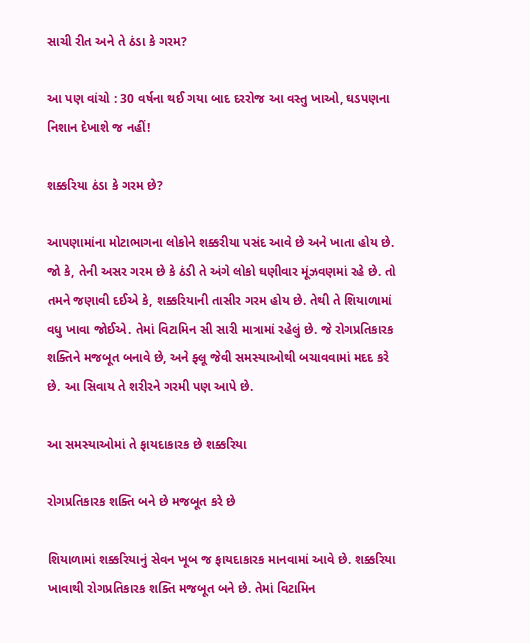સાચી રીત અને તે ઠંડા કે ગરમ?

આ પણ વાંચો : 30 વર્ષના થઈ ગયા બાદ દરરોજ આ વસ્તુ ખાઓ, ઘડપણના નિશાન દેખાશે જ નહીં!

શક્કરિયા ઠંડા કે ગરમ છે?

આપણામાંના મોટાભાગના લોકોને શક્કરીયા પસંદ આવે છે અને ખાતા હોય છે. જો કે, તેની અસર ગરમ છે કે ઠંડી તે અંગે લોકો ઘણીવાર મૂંઝવણમાં રહે છે. તો તમને જણાવી દઈએ કે, શક્કરિયાની તાસીર ગરમ હોય છે. તેથી તે શિયાળામાં વધુ ખાવા જોઈએ. તેમાં વિટામિન સી સારી માત્રામાં રહેલું છે. જે રોગપ્રતિકારક શક્તિને મજબૂત બનાવે છે, અને ફ્લૂ જેવી સમસ્યાઓથી બચાવવામાં મદદ કરે છે. આ સિવાય તે શરીરને ગરમી પણ આપે છે.

આ સમસ્યાઓમાં તે ફાયદાકારક છે શક્કરિયા

રોગપ્રતિકારક શક્તિ બને છે મજબૂત કરે છે

શિયાળામાં શક્કરિયાનું સેવન ખૂબ જ ફાયદાકારક માનવામાં આવે છે. શક્કરિયા ખાવાથી રોગપ્રતિકારક શક્તિ મજબૂત બને છે. તેમાં વિટામિન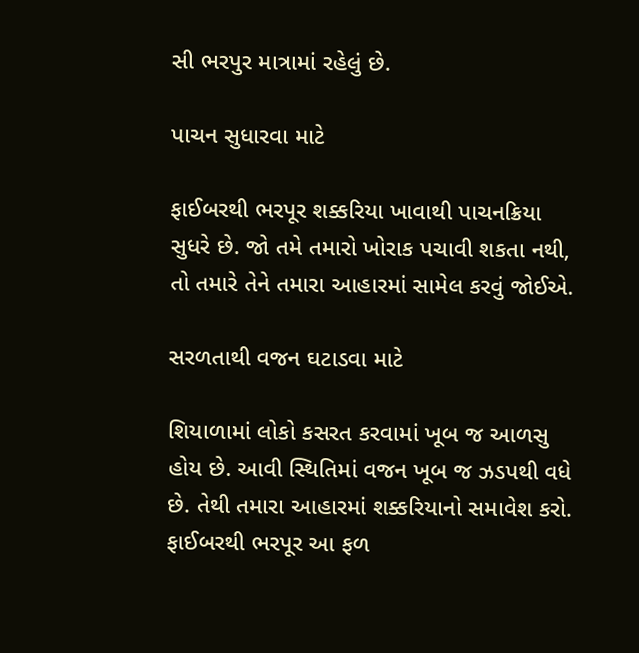સી ભરપુર માત્રામાં રહેલું છે.

પાચન સુધારવા માટે

ફાઈબરથી ભરપૂર શક્કરિયા ખાવાથી પાચનક્રિયા સુધરે છે. જો તમે તમારો ખોરાક પચાવી શકતા નથી, તો તમારે તેને તમારા આહારમાં સામેલ કરવું જોઈએ.

સરળતાથી વજન ઘટાડવા માટે

શિયાળામાં લોકો કસરત કરવામાં ખૂબ જ આળસુ હોય છે. આવી સ્થિતિમાં વજન ખૂબ જ ઝડપથી વધે છે. તેથી તમારા આહારમાં શક્કરિયાનો સમાવેશ કરો. ફાઈબરથી ભરપૂર આ ફળ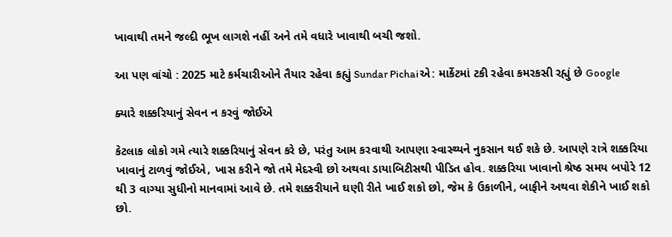ખાવાથી તમને જલ્દી ભૂખ લાગશે નહીં અને તમે વધારે ખાવાથી બચી જશો.

આ પણ વાંચો : 2025 માટે કર્મચારીઓને તૈયાર રહેવા કહ્યું Sundar Pichaiએ: માર્કેટમાં ટકી રહેવા કમરકસી રહ્યું છે Google

ક્યારે શક્કરિયાનું સેવન ન કરવું જોઈએ

કેટલાક લોકો ગમે ત્યારે શક્કરિયાનું સેવન કરે છે, પરંતુ આમ કરવાથી આપણા સ્વાસ્થ્યને નુકસાન થઈ શકે છે. આપણે રાત્રે શક્કરિયા ખાવાનું ટાળવું જોઈએ, ખાસ કરીને જો તમે મેદસ્વી છો અથવા ડાયાબિટીસથી પીડિત હોવ. શક્કરિયા ખાવાનો શ્રેષ્ઠ સમય બપોરે 12 થી 3 વાગ્યા સુધીનો માનવામાં આવે છે. તમે શક્કરીયાને ઘણી રીતે ખાઈ શકો છો, જેમ કે ઉકાળીને, બાફીને અથવા શેકીને ખાઈ શકો છો.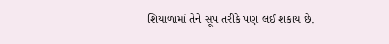શિયાળામાં તેને સૂપ તરીકે પણ લઈ શકાય છે.